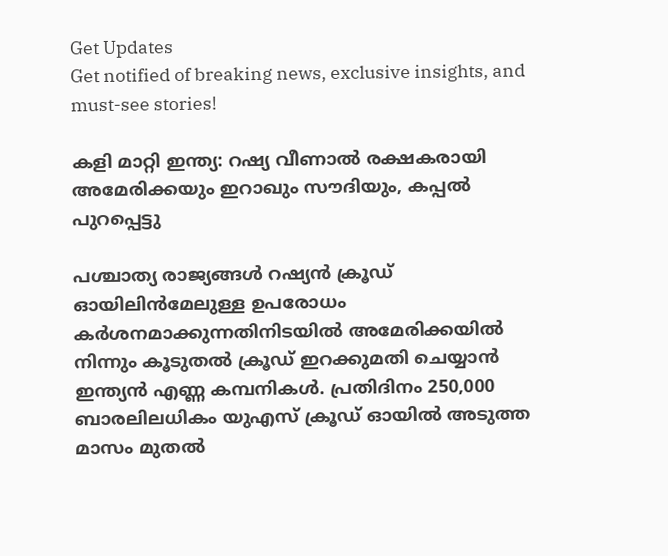Get Updates
Get notified of breaking news, exclusive insights, and must-see stories!

കളി മാറ്റി ഇന്ത്യ: റഷ്യ വീണാല്‍ രക്ഷകരായി അമേരിക്കയും ഇറാഖും സൗദിയും, കപ്പല്‍ പുറപ്പെട്ടു

പശ്ചാത്യ രാജ്യങ്ങള്‍ റഷ്യൻ ക്രൂഡ് ഓയിലിന്‍മേലുള്ള ഉപരോധം കർശനമാക്കുന്നതിനിടയിൽ അമേരിക്കയില്‍ നിന്നും കൂടുതല്‍ ക്രൂഡ് ഇറക്കുമതി ചെയ്യാന്‍ ഇന്ത്യന്‍ എണ്ണ കമ്പനികള്‍. പ്രതിദിനം 250,000 ബാരലിലധികം യുഎസ് ക്രൂഡ് ഓയില്‍ അടുത്ത മാസം മുതല്‍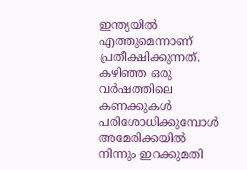ഇന്ത്യയിൽ എത്തുമെന്നാണ് പ്രതീക്ഷിക്കുന്നത്. കഴിഞ്ഞ ഒരു വർഷത്തിലെ കണക്കുകള്‍ പരിശോധിക്കുമ്പോള്‍ അമേരിക്കയില്‍ നിന്നും ഇറക്കുമതി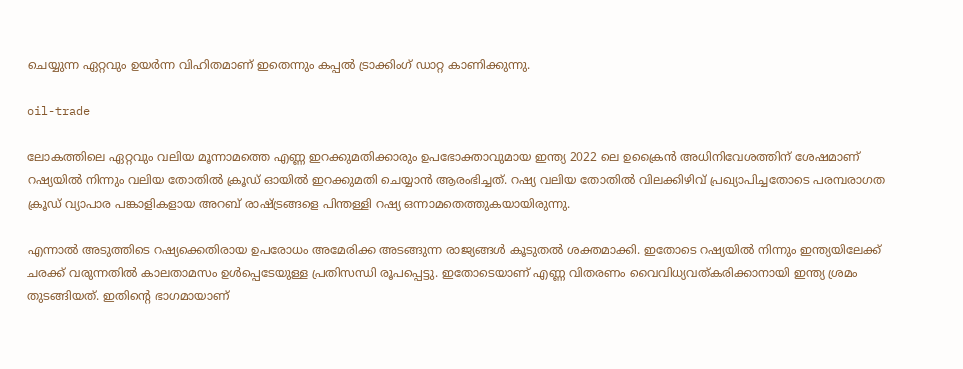ചെയ്യുന്ന ഏറ്റവും ഉയർന്ന വിഹിതമാണ് ഇതെന്നും കപ്പൽ ട്രാക്കിംഗ് ഡാറ്റ കാണിക്കുന്നു.

oil-trade

ലോകത്തിലെ ഏറ്റവും വലിയ മൂന്നാമത്തെ എണ്ണ ഇറക്കുമതിക്കാരും ഉപഭോക്താവുമായ ഇന്ത്യ 2022 ലെ ഉക്രൈന്‍ അധിനിവേശത്തിന് ശേഷമാണ് റഷ്യയില്‍ നിന്നും വലിയ തോതില്‍ ക്രൂഡ് ഓയില്‍ ഇറക്കുമതി ചെയ്യാന്‍ ആരംഭിച്ചത്. റഷ്യ വലിയ തോതില്‍ വിലക്കിഴിവ് പ്രഖ്യാപിച്ചതോടെ പരമ്പരാഗത ക്രൂഡ് വ്യാപാര പങ്കാളികളായ അറബ് രാഷ്ട്രങ്ങളെ പിന്തള്ളി റഷ്യ ഒന്നാമതെത്തുകയായിരുന്നു.

എന്നാല്‍ അടുത്തിടെ റഷ്യക്കെതിരായ ഉപരോധം അമേരിക്ക അടങ്ങുന്ന രാജ്യങ്ങള്‍ കൂടുതല്‍ ശക്തമാക്കി. ഇതോടെ റഷ്യയില്‍ നിന്നും ഇന്ത്യയിലേക്ക് ചരക്ക് വരുന്നതില്‍ കാലതാമസം ഉള്‍പ്പെടേയുള്ള പ്രതിസന്ധി രൂപപ്പെട്ടു. ഇതോടെയാണ് എണ്ണ വിതരണം വൈവിധ്യവത്കരിക്കാനായി ഇന്ത്യ ശ്രമം തുടങ്ങിയത്. ഇതിന്റെ ഭാഗമായാണ്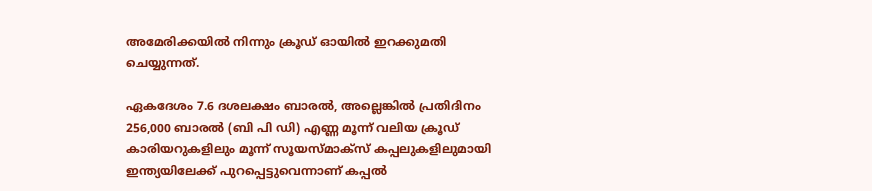അമേരിക്കയില്‍ നിന്നും ക്രൂഡ് ഓയില്‍ ഇറക്കുമതി ചെയ്യുന്നത്.

ഏകദേശം 7.6 ദശലക്ഷം ബാരൽ, അല്ലെങ്കിൽ പ്രതിദിനം 256,000 ബാരൽ (ബി പി ഡി) എണ്ണ മൂന്ന് വലിയ ക്രൂഡ് കാരിയറുകളിലും മൂന്ന് സൂയസ്മാക്‌സ് കപ്പലുകളിലുമായി ഇന്ത്യയിലേക്ക് പുറപ്പെട്ടുവെന്നാണ് കപ്പൽ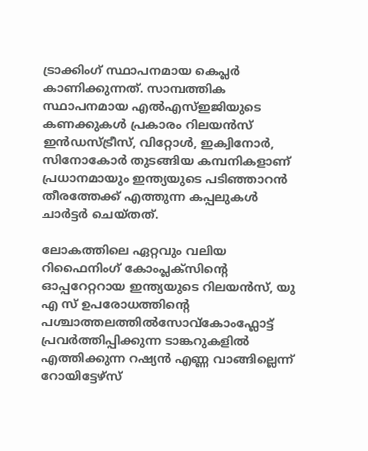ട്രാക്കിംഗ് സ്ഥാപനമായ കെപ്ലർ കാണിക്കുന്നത്. സാമ്പത്തിക സ്ഥാപനമായ എൽഎസ്ഇജിയുടെ കണക്കുകൾ പ്രകാരം റിലയൻസ് ഇൻഡസ്ട്രീസ്, വിറ്റോൾ, ഇക്വിനോർ, സിനോകോർ തുടങ്ങിയ കമ്പനികളാണ് പ്രധാനമായും ഇന്ത്യയുടെ പടിഞ്ഞാറൻ തീരത്തേക്ക് എത്തുന്ന കപ്പലുകൾ ചാർട്ടർ ചെയ്തത്.

ലോകത്തിലെ ഏറ്റവും വലിയ റിഫൈനിംഗ് കോംപ്ലക്‌സിൻ്റെ ഓപ്പറേറ്ററായ ഇന്ത്യയുടെ റിലയൻസ്, യു എ സ് ഉപരോധത്തിന്റെ പശ്ചാത്തലത്തില്‍സോവ്‌കോംഫ്ലോട്ട് പ്രവർത്തിപ്പിക്കുന്ന ടാങ്കറുകളിൽ എത്തിക്കുന്ന റഷ്യൻ എണ്ണ വാങ്ങില്ലെന്ന് റോയിട്ടേഴ്സ്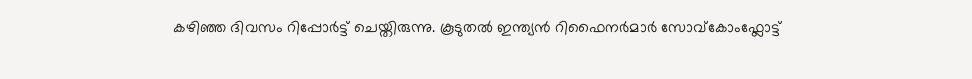കഴിഞ്ഞ ദിവസം റിപ്പോർട്ട് ചെയ്തിരുന്നു. കൂടുതൽ ഇന്ത്യൻ റിഫൈനർമാർ സോവ്‌കോംഫ്ലോട്ട്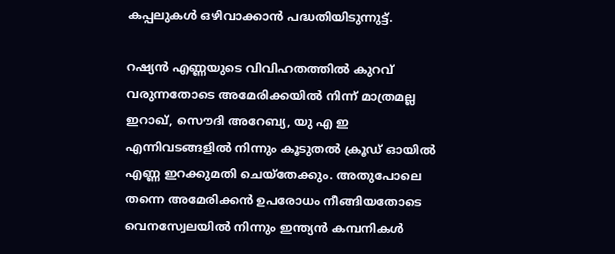കപ്പലുകൾ ഒഴിവാക്കാൻ പദ്ധതിയിടുന്നുട്ട്.

റഷ്യന്‍ എണ്ണയുടെ വിവിഹതത്തില്‍ കുറവ് വരുന്നതോടെ അമേരിക്കയില്‍ നിന്ന് മാത്രമല്ല ഇറാഖ്, സൌദി അറേബ്യ, യു എ ഇ എന്നിവടങ്ങളില്‍ നിന്നും കൂടുതല്‍ ക്രൂഡ് ഓയില്‍ എണ്ണ ഇറക്കുമതി ചെയ്തേക്കും. അതുപോലെ തന്നെ അമേരിക്കന്‍ ഉപരോധം നീങ്ങിയതോടെ വെനസ്വേലയില്‍ നിന്നും ഇന്ത്യന്‍ കമ്പനികള്‍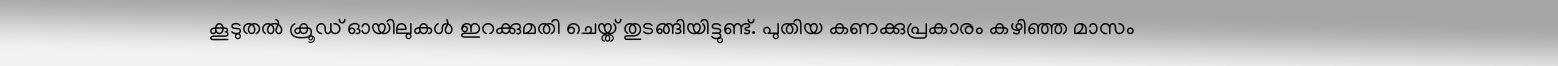കൂടുതല്‍ ക്രൂഡ് ഓയിലുകള്‍ ഇറക്കുമതി ചെയ്ത് തുടങ്ങിയിട്ടുണ്ട്. പുതിയ കണക്കുപ്രകാരം കഴിഞ്ഞ മാസം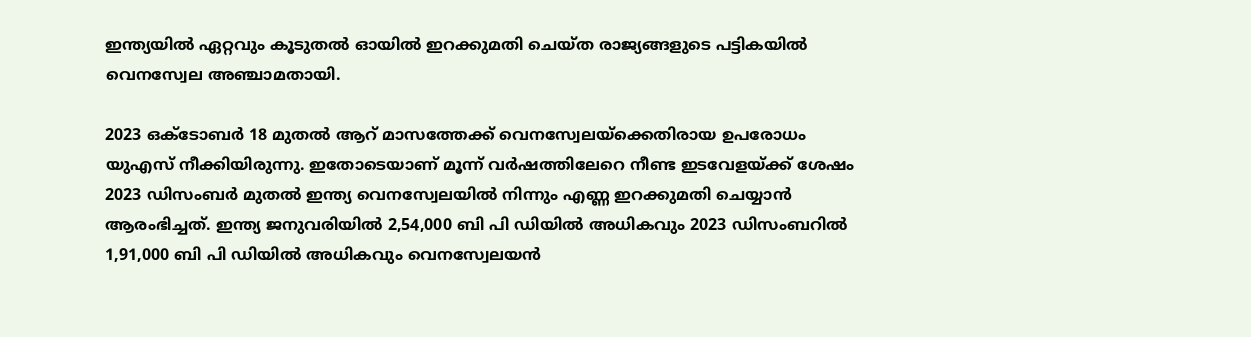ഇന്ത്യയില്‍ ഏറ്റവും കൂടുതല്‍ ഓയില്‍ ഇറക്കുമതി ചെയ്ത രാജ്യങ്ങളുടെ പട്ടികയില്‍ വെനസ്വേല അഞ്ചാമതായി.

2023 ഒക്‌ടോബർ 18 മുതൽ ആറ് മാസത്തേക്ക് വെനസ്വേലയ്‌ക്കെതിരായ ഉപരോധം യുഎസ് നീക്കിയിരുന്നു. ഇതോടെയാണ് മൂന്ന് വർഷത്തിലേറെ നീണ്ട ഇടവേളയ്ക്ക് ശേഷം 2023 ഡിസംബർ മുതൽ ഇന്ത്യ വെനസ്വേലയില്‍ നിന്നും എണ്ണ ഇറക്കുമതി ചെയ്യാന്‍ ആരംഭിച്ചത്. ഇന്ത്യ ജനുവരിയിൽ 2,54,000 ബി പി ഡിയില്‍ അധികവും 2023 ഡിസംബറിൽ 1,91,000 ബി പി ഡിയില്‍ അധികവും വെനസ്വേലയന്‍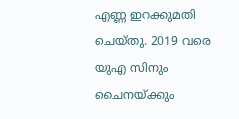എണ്ണ ഇറക്കുമതി ചെയ്തു. 2019 വരെ യുഎ സിനും ചൈനയ്ക്കും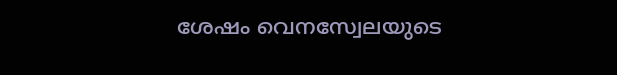ശേഷം വെനസ്വേലയുടെ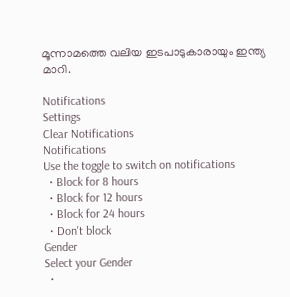മൂന്നാമത്തെ വലിയ ഇടപാടുകാരായും ഇന്ത്യ മാറി.

Notifications
Settings
Clear Notifications
Notifications
Use the toggle to switch on notifications
  • Block for 8 hours
  • Block for 12 hours
  • Block for 24 hours
  • Don't block
Gender
Select your Gender
  •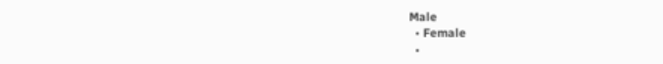Male
  • Female
  •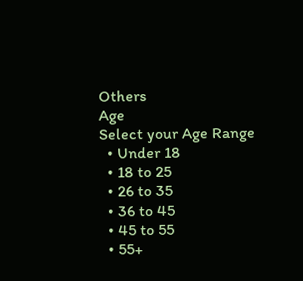Others
Age
Select your Age Range
  • Under 18
  • 18 to 25
  • 26 to 35
  • 36 to 45
  • 45 to 55
  • 55+